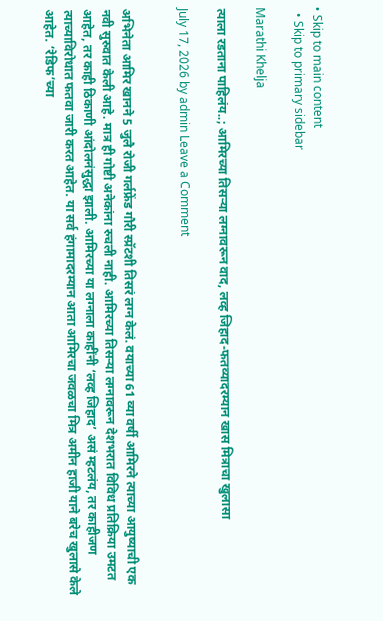• Skip to main content
  • Skip to primary sidebar

Marathi Khelja

त्याला रडताना पाहिलंय..; आमिरच्या तिसऱ्या लग्नावरून वाद, लव्ह जिहाद-फतव्यादरम्यान खास मित्राचा खुलासा

July 17, 2026 by admin Leave a Comment


अभिनेता आमिर खानने 5 जुलै रोजी गर्लफ्रेंड गौरी स्प्रॅटशी तिसरं लग्न केलं. वयाच्या 61 व्या वर्षी आमिरने त्याच्या आयुष्याची एक नवी सुरुवात केली आहे. मात्र ही गोष्टी अनेकांना रुचली नाही. आमिरच्या तिसऱ्या लग्नावरून देशभरात विविध प्रतिक्रिया उमटत आहेत, तर काही ठिकाणी आंदोलनंसुद्धा झाली. आमिरच्या या लग्नाला काहींनी ‘लव्ह जिहाद’ असं म्हटलंय, तर काहीजण त्याच्याविरोधात फतवा जारी करत आहेत. या सर्व हंगामादरम्यान आता आमिरचा जवळचा मित्र अमीन हाजी याने बरेच खुलासे केले आहेत. ‘रेडिफ’च्या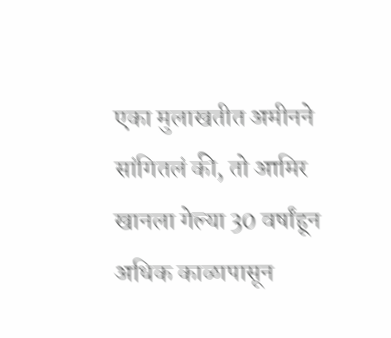एका मुलाखतीत अमीनने सांगितलं की, तो आमिर खानला गेल्या 30 वर्षांहून अधिक काळापासून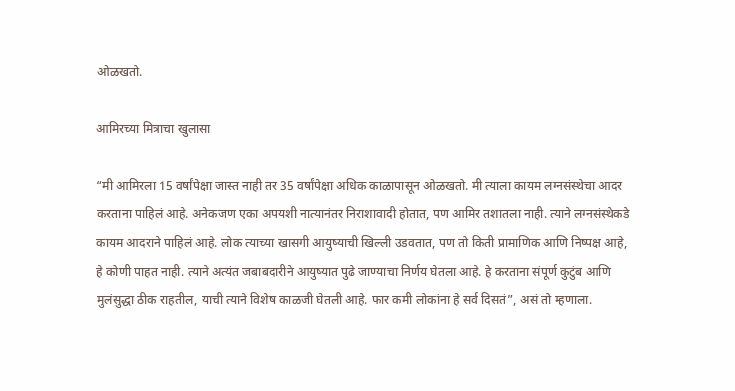ओळखतो.

आमिरच्या मित्राचा खुलासा

“मी आमिरला 15 वर्षांपेक्षा जास्त नाही तर 35 वर्षांपेक्षा अधिक काळापासून ओळखतो. मी त्याला कायम लग्नसंस्थेचा आदर करताना पाहिलं आहे. अनेकजण एका अपयशी नात्यानंतर निराशावादी होतात, पण आमिर तशातला नाही. त्याने लग्नसंस्थेकडे कायम आदराने पाहिलं आहे. लोक त्याच्या खासगी आयुष्याची खिल्ली उडवतात, पण तो किती प्रामाणिक आणि निष्पक्ष आहे, हे कोणी पाहत नाही. त्याने अत्यंत जबाबदारीने आयुष्यात पुढे जाण्याचा निर्णय घेतला आहे. हे करताना संपूर्ण कुटुंब आणि मुलंसुद्धा ठीक राहतील, याची त्याने विशेष काळजी घेतली आहे. फार कमी लोकांना हे सर्व दिसतं”, असं तो म्हणाला.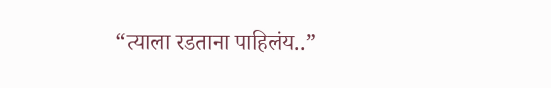“त्याला रडताना पाहिलंय..”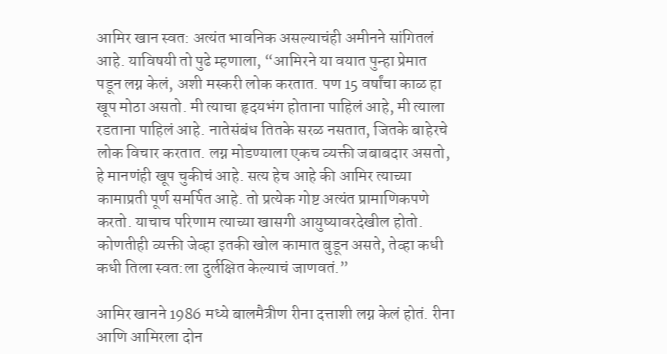आमिर खान स्वत: अत्यंत भावनिक असल्याचंही अमीनने सांगितलं आहे. याविषयी तो पुढे म्हणाला, “आमिरने या वयात पुन्हा प्रेमात पडून लग्न केलं, अशी मस्करी लोक करतात. पण 15 वर्षांचा काळ हा खूप मोठा असतो. मी त्याचा हृदयभंग होताना पाहिलं आहे, मी त्याला रडताना पाहिलं आहे. नातेसंबंध तितके सरळ नसतात, जितके बाहेरचे लोक विचार करतात. लग्न मोडण्याला एकच व्यक्ती जबाबदार असतो, हे मानणंही खूप चुकीचं आहे. सत्य हेच आहे की आमिर त्याच्या कामाप्रती पूर्ण समर्पित आहे. तो प्रत्येक गोष्ट अत्यंत प्रामाणिकपणे करतो. याचाच परिणाम त्याच्या खासगी आयुष्यावरदेखील होतो. कोणतीही व्यक्ती जेव्हा इतकी खोल कामात बुडून असते, तेव्हा कधी कधी तिला स्वत:ला दुर्लक्षित केल्याचं जाणवतं.”

आमिर खानने 1986 मध्ये बालमैत्रीण रीना दत्ताशी लग्न केलं होतं. रीना आणि आमिरला दोन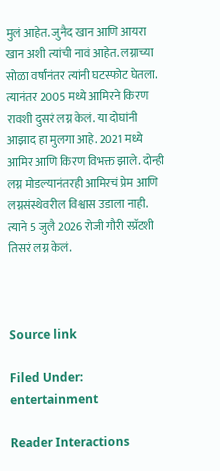मुलं आहेत. जुनैद खान आणि आयरा खान अशी त्यांची नावं आहेत. लग्नाच्या सोळा वर्षांनंतर त्यांनी घटस्फोट घेतला. त्यानंतर 2005 मध्ये आमिरने किरण रावशी दुसरं लग्न केलं. या दोघांनी आझाद हा मुलगा आहे. 2021 मध्ये आमिर आणि किरण विभक्त झाले. दोन्ही लग्न मोडल्यानंतरही आमिरचं प्रेम आणि लग्नसंस्थेवरील विश्वास उडाला नाही. त्याने 5 जुलै 2026 रोजी गौरी स्प्रॅटशी तिसरं लग्न केलं.



Source link

Filed Under: entertainment

Reader Interactions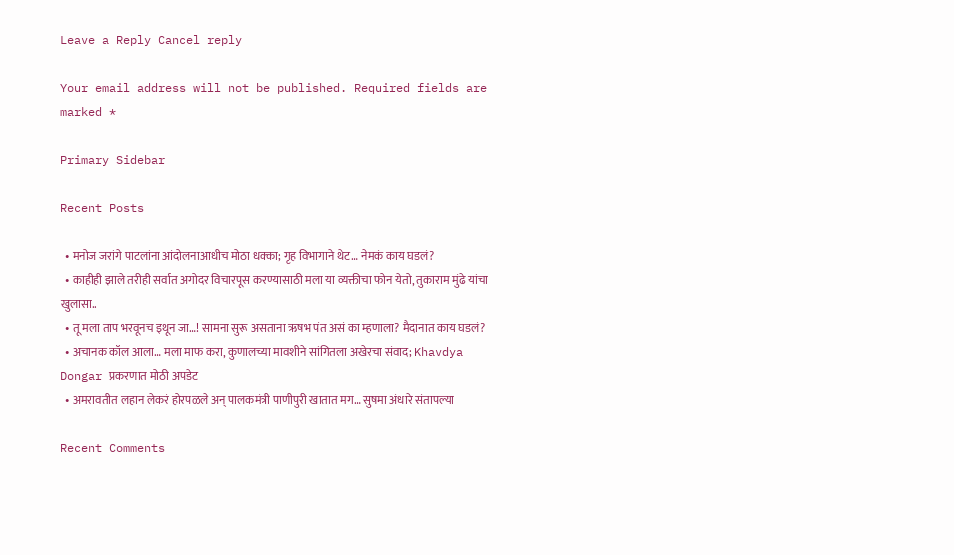Leave a Reply Cancel reply

Your email address will not be published. Required fields are marked *

Primary Sidebar

Recent Posts

  • मनोज जरांगे पाटलांना आंदोलनाआधीच मोठा धक्का; गृह विभागाने थेट… नेमकं काय घडलं?
  • काहीही झाले तरीही सर्वात अगोदर विचारपूस करण्यासाठी मला या व्यक्तीचा फोन येतो, तुकाराम मुंढे यांचा खुलासा..
  • तू मला ताप भरवूनच इथून जा…! सामना सुरू असताना ऋषभ पंत असं का म्हणाला? मैदानात काय घडलं?
  • अचानक कॉल आला… मला माफ करा, कुणालच्या मावशीने सांगितला अखेरचा संवाद; Khavdya Dongar प्रकरणात मोठी अपडेट
  • अमरावतीत लहान लेकरं होरपळले अन् पालकमंत्री पाणीपुरी खातात मग… सुषमा अंधारे संतापल्या

Recent Comments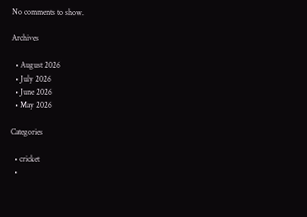No comments to show.

Archives

  • August 2026
  • July 2026
  • June 2026
  • May 2026

Categories

  • cricket
  •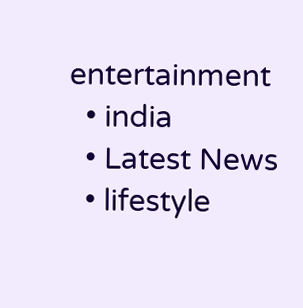entertainment
  • india
  • Latest News
  • lifestyle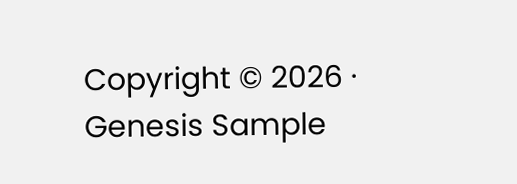Copyright © 2026 · Genesis Sample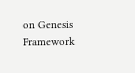on Genesis Framework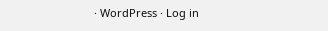· WordPress · Log in